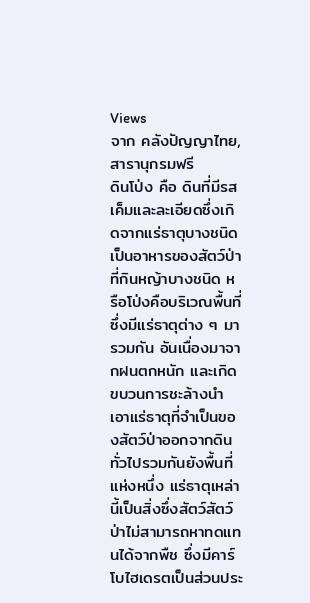Views
จาก คลังปัญญาไทย, สารานุกรมฟรี
ดินโป่ง คือ ดินที่มีรสเค็มและละเอียดซึ่งเกิดจากแร่ธาตุบางชนิด เป็นอาหารของสัตว์ป่าที่กินหญ้าบางชนิด หรือโป่งคือบริเวณพื้นที่ซึ่งมีแร่ธาตุต่าง ๆ มารวมกัน อันเนื่องมาจากฝนตกหนัก และเกิดขบวนการชะล้างนำเอาแร่ธาตุที่จำเป็นของสัตว์ป่าออกจากดินทั่วไปรวมกันยังพื้นที่แห่งหนึ่ง แร่ธาตุเหล่านี้เป็นสิ่งซึ่งสัตว์สัตว์ป่าไม่สามารถหาทดแทนได้จากพืช ซึ่งมีคาร์โบไฮเดรตเป็นส่วนประ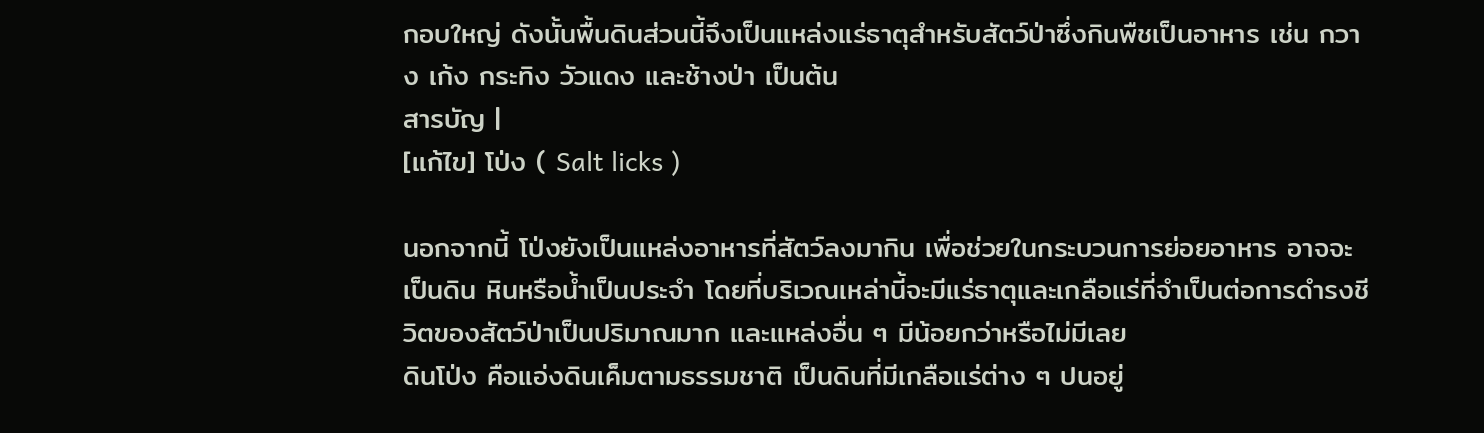กอบใหญ่ ดังนั้นพื้นดินส่วนนี้จึงเป็นแหล่งแร่ธาตุสำหรับสัตว์ป่าซึ่งกินพืชเป็นอาหาร เช่น กวาง เก้ง กระทิง วัวแดง และช้างป่า เป็นต้น
สารบัญ |
[แก้ไข] โป่ง ( Salt licks )

นอกจากนี้ โป่งยังเป็นแหล่งอาหารที่สัตว์ลงมากิน เพื่อช่วยในกระบวนการย่อยอาหาร อาจจะเป็นดิน หินหรือน้ำเป็นประจำ โดยที่บริเวณเหล่านี้จะมีแร่ธาตุและเกลือแร่ที่จำเป็นต่อการดำรงชีวิตของสัตว์ป่าเป็นปริมาณมาก และแหล่งอื่น ๆ มีน้อยกว่าหรือไม่มีเลย
ดินโป่ง คือแอ่งดินเค็มตามธรรมชาติ เป็นดินที่มีเกลือแร่ต่าง ๆ ปนอยู่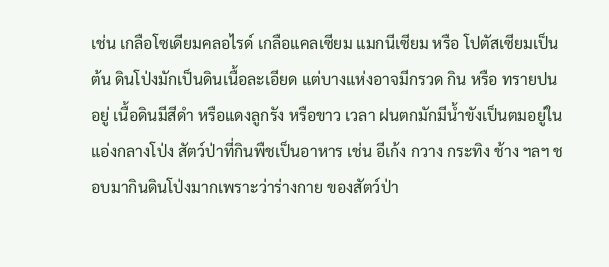เช่น เกลือโซเดียมคลอไรด์ เกลือแคลเซียม แมกนีเซียม หรือ โปตัสเซียมเป็นต้น ดินโป่งมักเป็นดินเนื้อละเอียด แต่บางแห่งอาจมีกรวด กิน หรือ ทรายปนอยู่ เนื้อดินมีสีดำ หรือแดงลูกรัง หรือขาว เวลา ฝนตกมักมีน้ำขังเป็นตมอยู่ในแอ่งกลางโป่ง สัตว์ป่าที่กินพืชเป็นอาหาร เช่น อีเก้ง กวาง กระทิง ช้าง ฯลฯ ชอบมากินดินโป่งมากเพราะว่าร่างกาย ของสัตว์ป่า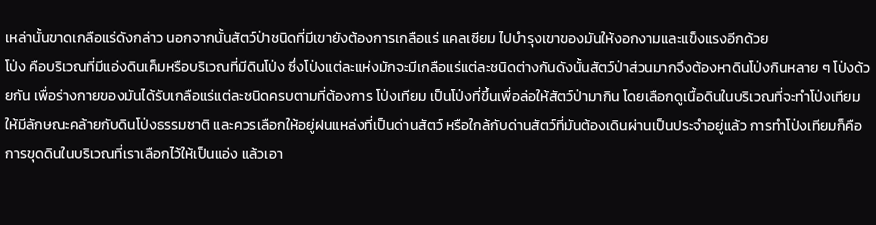เหล่านั้นขาดเกลือแร่ดังกล่าว นอกจากนั้นสัตว์ป่าชนิดที่มีเขายังต้องการเกลือแร่ แคลเซียม ไปบำรุงเขาของมันให้งอกงามและแข็งแรงอีกด้วย
โป่ง คือบริเวณที่มีแอ่งดินเค็มหรือบริเวณที่มีดินโป่ง ซึ่งโป่งแต่ละแห่งมักจะมีเกลือแร่แต่ละชนิดต่างกันดังนั้นสัตว์ป่าส่วนมากจึงต้องหาดินโป่งกินหลาย ๆ โป่งด้วยกัน เพื่อร่างกายของมันได้รับเกลือแร่แต่ละชนิดครบตามที่ต้องการ โป่งเทียม เป็นโป่งที่ขึ้นเพื่อล่อให้สัตว์ป่ามากิน โดยเลือกดูเนื้อดินในบริเวณที่จะทำโป่งเทียมให้มีลักษณะคล้ายกับดินโป่งธรรมชาติ และควรเลือกให้อยู่ฝนแหล่งที่เป็นด่านสัตว์ หรือใกล้กับด่านสัตว์ที่มันต้องเดินผ่านเป็นประจำอยู่แล้ว การทำโป่งเทียมก็คือการขุดดินในบริเวณที่เราเลือกไว้ให้เป็นแอ่ง แล้วเอา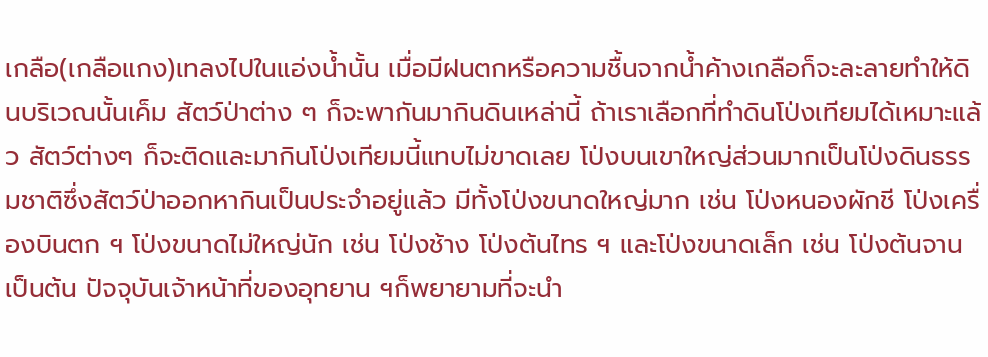เกลือ(เกลือแกง)เทลงไปในแอ่งน้ำนั้น เมื่อมีฝนตกหรือความชื้นจากน้ำค้างเกลือก็จะละลายทำให้ดินบริเวณนั้นเค็ม สัตว์ป่าต่าง ๆ ก็จะพากันมากินดินเหล่านี้ ถ้าเราเลือกที่ทำดินโป่งเทียมได้เหมาะแล้ว สัตว์ต่างๆ ก็จะติดและมากินโป่งเทียมนี้แทบไม่ขาดเลย โป่งบนเขาใหญ่ส่วนมากเป็นโป่งดินธรรมชาติซึ่งสัตว์ป่าออกหากินเป็นประจำอยู่แล้ว มีทั้งโป่งขนาดใหญ่มาก เช่น โป่งหนองผักชี โป่งเครื่องบินตก ฯ โป่งขนาดไม่ใหญ่นัก เช่น โป่งช้าง โป่งต้นไทร ฯ และโป่งขนาดเล็ก เช่น โป่งต้นจาน เป็นต้น ปัจจุบันเจ้าหน้าที่ของอุทยาน ฯก็พยายามที่จะนำ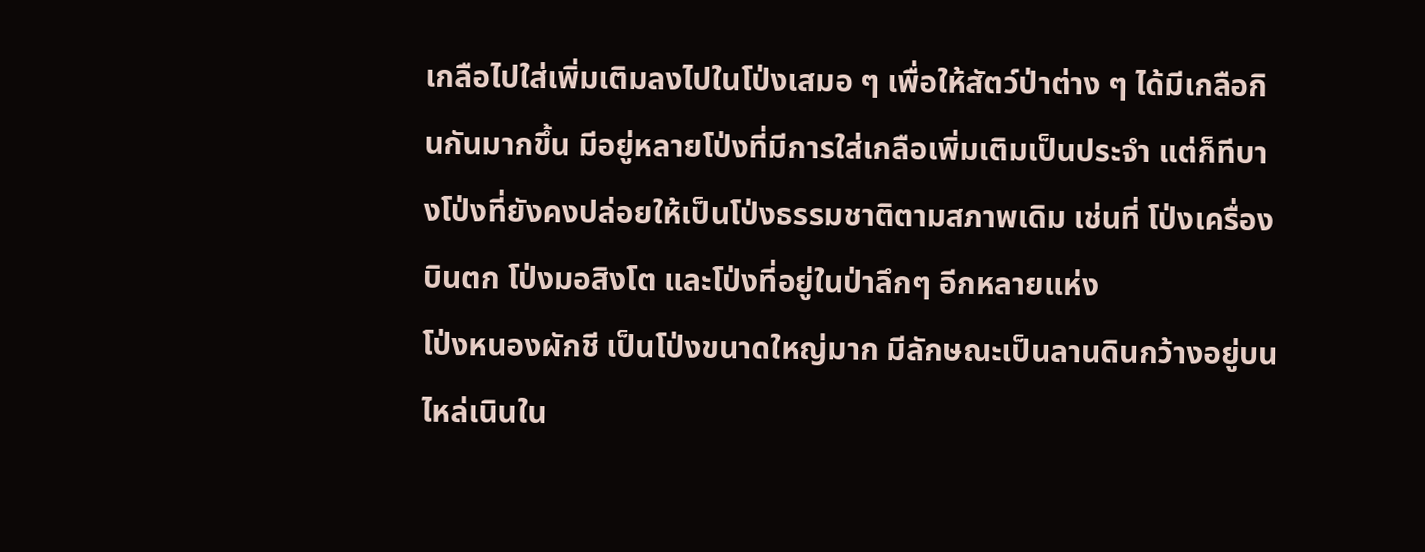เกลือไปใส่เพิ่มเติมลงไปในโป่งเสมอ ๆ เพื่อให้สัตว์ป่าต่าง ๆ ได้มีเกลือกินกันมากขึ้น มีอยู่หลายโป่งที่มีการใส่เกลือเพิ่มเติมเป็นประจำ แต่ก็ทีบางโป่งที่ยังคงปล่อยให้เป็นโป่งธรรมชาติตามสภาพเดิม เช่นที่ โป่งเครื่องบินตก โป่งมอสิงโต และโป่งที่อยู่ในป่าลึกๆ อีกหลายแห่ง
โป่งหนองผักชี เป็นโป่งขนาดใหญ่มาก มีลักษณะเป็นลานดินกว้างอยู่บนไหล่เนินใน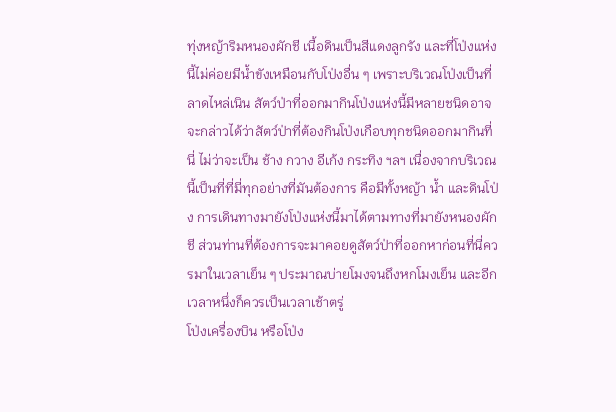ทุ่งหญ้าริมหนองผักชี เนื้อดินเป็นสีแดงลูกรัง และที่โป่งแห่งนี้ไม่ค่อยมีน้ำขังเหมือนกับโป่งอื่น ๆ เพราะบริเวณโป่งเป็นที่ลาดไหล่เนิน สัตว์ป่าที่ออกมากินโป่งแห่งนี้มีหลายชนิดอาจจะกล่าวได้ว่าสัตว์ป่าที่ต้องกินโป่งเกือบทุกชนิดออกมากินที่นี่ ไม่ว่าจะเป็น ช้าง กวาง อีเก้ง กระทิง ฯลฯ เนื่องจากบริเวณนี้เป็นที่ที่มี่ทุกอย่างที่มันต้องการ คือมีทั้งหญ้า น้ำ และดินโป่ง การเดินทางมายังโป่งแห่งนี้มาได้ตามทางที่มายังหนองผักชี ส่วนท่านที่ต้องการจะมาคอยดูสัตว์ป่าที่ออกหาก่อนที่นี่ควรมาในเวลาเย็น ๆ ประมาณบ่ายโมงจนถึงหกโมงเย็น และอีกเวลาหนึ่งก็ควรเป็นเวลาเช้าตรู่
โป่งเครื่องบิน หรือโป่ง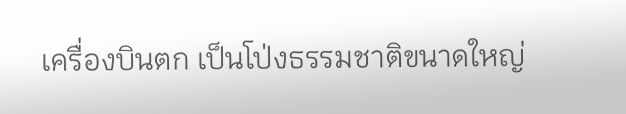เครื่องบินตก เป็นโป่งธรรมชาติขนาดใหญ่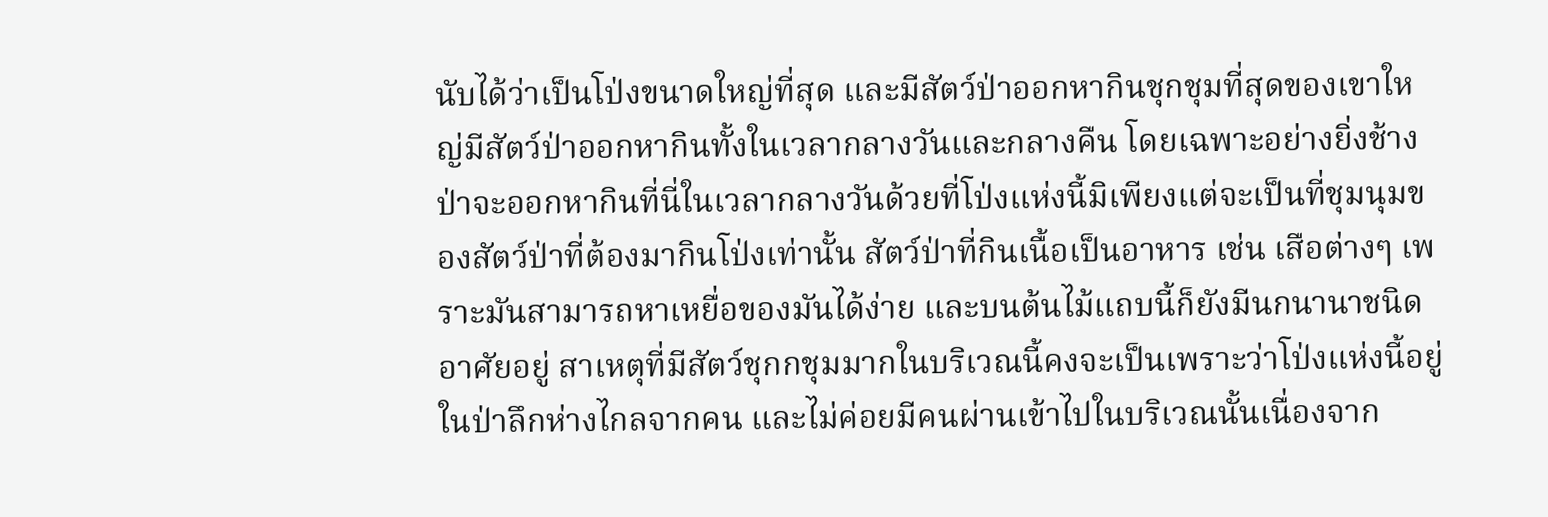นับได้ว่าเป็นโป่งขนาดใหญ่ที่สุด และมีสัตว์ป่าออกหากินชุกชุมที่สุดของเขาใหญ่มีสัตว์ป่าออกหากินทั้งในเวลากลางวันและกลางคืน โดยเฉพาะอย่างยิ่งช้างป่าจะออกหากินที่นี่ในเวลากลางวันด้วยที่โป่งแห่งนี้มิเพียงแต่จะเป็นที่ชุมนุมของสัตว์ป่าที่ต้องมากินโป่งเท่านั้น สัตว์ป่าที่กินเนื้อเป็นอาหาร เช่น เสือต่างๆ เพราะมันสามารถหาเหยื่อของมันได้ง่าย และบนต้นไม้แถบนี้ก็ยังมีนกนานาชนิดอาศัยอยู่ สาเหตุที่มีสัตว์ชุกกชุมมากในบริเวณนี้คงจะเป็นเพราะว่าโป่งแห่งนี้อยู่ในป่าลึกห่างไกลจากคน และไม่ค่อยมีคนผ่านเข้าไปในบริเวณนั้นเนื่องจาก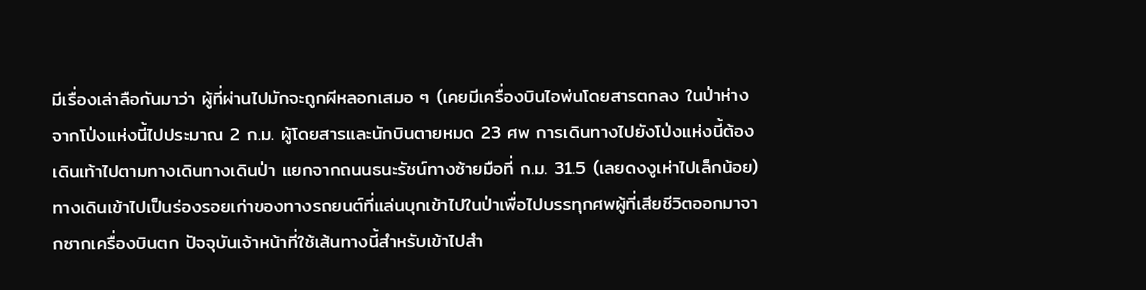มีเรื่องเล่าลือกันมาว่า ผู้ที่ผ่านไปมักจะถูกผีหลอกเสมอ ๆ (เคยมีเครื่องบินไอพ่นโดยสารตกลง ในป่าห่างจากโป่งแห่งนี้ไปประมาณ 2 ก.ม. ผู้โดยสารและนักบินตายหมด 23 ศพ การเดินทางไปยังโป่งแห่งนี้ต้องเดินเท้าไปตามทางเดินทางเดินป่า แยกจากถนนธนะรัชน์ทางซ้ายมือที่ ก.ม. 31.5 (เลยดงงูเห่าไปเล็กน้อย) ทางเดินเข้าไปเป็นร่องรอยเก่าของทางรถยนต์ที่แล่นบุกเข้าไปในป่าเพื่อไปบรรทุกศพผู้ที่เสียชีวิตออกมาจากซากเครื่องบินตก ปัจจุบันเจ้าหน้าที่ใช้เส้นทางนี้สำหรับเข้าไปสำ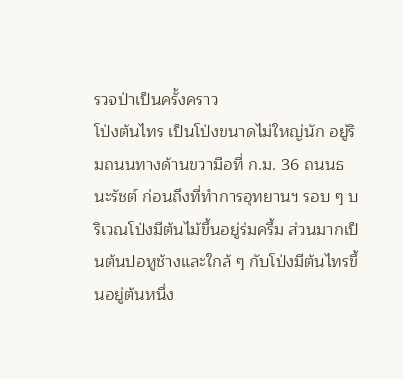รวจป่าเป็นครั้งคราว
โป่งต้นไทร เป็นโป่งขนาดไม่ใหญ่นัก อยู่ริมถนนทางด้านขวามือที่ ก.ม. 36 ถนนธนะรัชต์ ก่อนถึงที่ทำการอุทยานฯ รอบ ๆ บริเวณโป่งมีต้นไม้ขึ้นอยู่ร่มครึ้ม ส่วนมากเป็นต้นปอหูช้างและใกล้ ๆ กับโป่งมีต้นไทรขึ้นอยู่ต้นหนึ่ง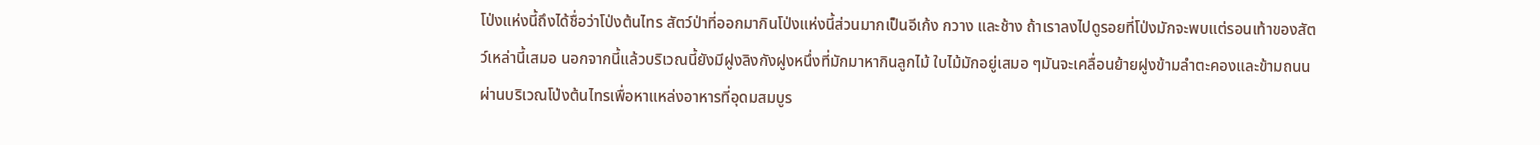โป่งแห่งนี้ถึงได้ชื่อว่าโป่งต้นไทร สัตว์ป่าที่ออกมากินโป่งแห่งนี้ส่วนมากเป็นอีเก้ง กวาง และช้าง ถ้าเราลงไปดูรอยที่โป่งมักจะพบแต่รอนเท้าของสัตว์เหล่านี้เสมอ นอกจากนี้แล้วบริเวณนี้ยังมีฝูงลิงกังฝูงหนึ่งที่มักมาหากินลูกไม้ ใบไม้มักอยู่เสมอ ๆมันจะเคลื่อนย้ายฝูงข้ามลำตะคองและข้ามถนนผ่านบริเวณโป่งต้นไทรเพื่อหาแหล่งอาหารที่อุดมสมบูร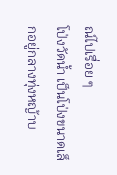ณ์ไปเรื่อย ๆ
โป่งวัดน้ำ เป็นโป่งขนาดเล็กอยู่กลางทุ่งหญ้าบ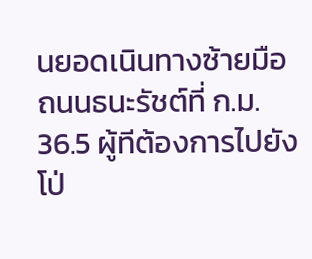นยอดเนินทางซ้ายมือถนนธนะรัชต์ที่ ก.ม. 36.5 ผู้ทีต้องการไปยังโป่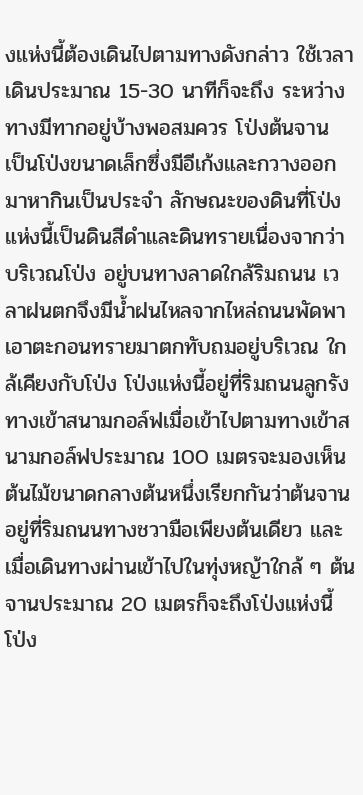งแห่งนี้ต้องเดินไปตามทางดังกล่าว ใช้เวลาเดินประมาณ 15-30 นาทีก็จะถึง ระหว่างทางมีทากอยู่บ้างพอสมควร โป่งต้นจาน เป็นโป่งขนาดเล็กซึ่งมีอีเก้งและกวางออกมาหากินเป็นประจำ ลักษณะของดินที่โป่งแห่งนี้เป็นดินสีดำและดินทรายเนื่องจากว่าบริเวณโป่ง อยู่บนทางลาดใกล้ริมถนน เวลาฝนตกจึงมีน้ำฝนไหลจากไหล่ถนนพัดพาเอาตะกอนทรายมาตกทับถมอยู่บริเวณ ใกล้เคียงกับโป่ง โป่งแห่งนี้อยู่ที่ริมถนนลูกรังทางเข้าสนามกอล์ฟเมื่อเข้าไปตามทางเข้าสนามกอล์ฟประมาณ 100 เมตรจะมองเห็นต้นไม้ขนาดกลางต้นหนึ่งเรียกกันว่าต้นจานอยู่ที่ริมถนนทางชวามือเพียงต้นเดียว และเมื่อเดินทางผ่านเข้าไปในทุ่งหญ้าใกล้ ๆ ต้นจานประมาณ 20 เมตรก็จะถึงโป่งแห่งนี้
โป่ง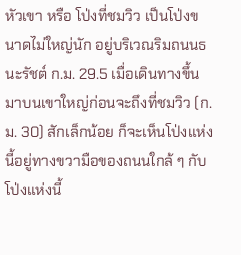หัวเขา หรือ โป่งที่ชมวิว เป็นโป่งขนาดไม่ใหญ่นัก อยู่บริเวณริมถนนธนะรัชต์ ก.ม. 29.5 เมื่อเดินทางขึ้นมาบนเขาใหญ่ก่อนจะถึงที่ชมวิว (ก.ม. 30) สักเล็กน้อย ก็จะเห็นโป่งแห่งนี้อยู่ทางขวามือของถนนใกล้ ๆ กับโป่งแห่งนี้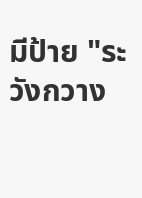มีป้าย "ระวังกวาง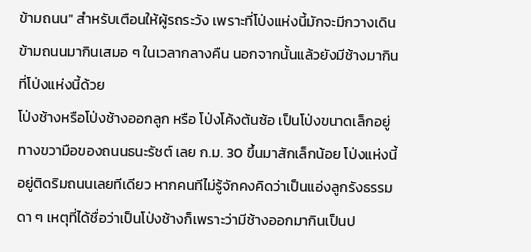ข้ามถนน" สำหรับเตือนให้ผู้รถระวัง เพราะที่โป่งแห่งนี้มักจะมีกวางเดินข้ามถนนมากินเสมอ ๆ ในเวลากลางคืน นอกจากนั้นแล้วยังมีช้างมากินที่โป่งแห่งนี้ด้วย
โป่งช้างหรือโป่งช้างออกลูก หรือ โป่งโค้งต้นซ้อ เป็นโป่งขนาดเล็กอยู่ทางขวามือของถนนธนะรัชต์ เลย ก.ม. 30 ขึ้นมาสักเล็กน้อย โป่งแห่งนี้อยู่ติดริมถนนเลยทีเดียว หากคนทีไม่รู้จักคงคิดว่าเป็นแอ่งลูกรังธรรมดา ๆ เหตุที่ได้ชื่อว่าเป็นโป่งช้างก็เพราะว่ามีช้างออกมากินเป็นป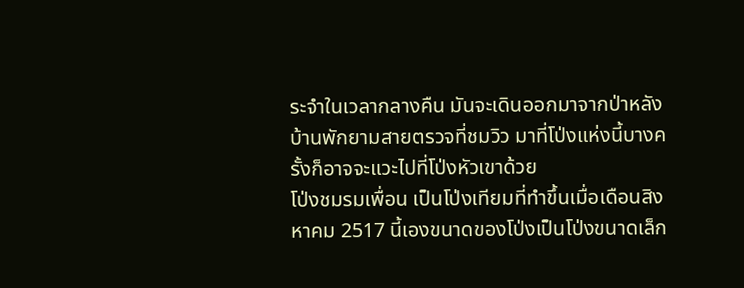ระจำในเวลากลางคืน มันจะเดินออกมาจากป่าหลังบ้านพักยามสายตรวจที่ชมวิว มาที่โป่งแห่งนี้บางครั้งก็อาจจะแวะไปที่โป่งหัวเขาด้วย
โป่งชมรมเพื่อน เป็นโป่งเทียมที่ทำขึ้นเมื่อเดือนสิงหาคม 2517 นี้เองขนาดของโป่งเป็นโป่งขนาดเล็ก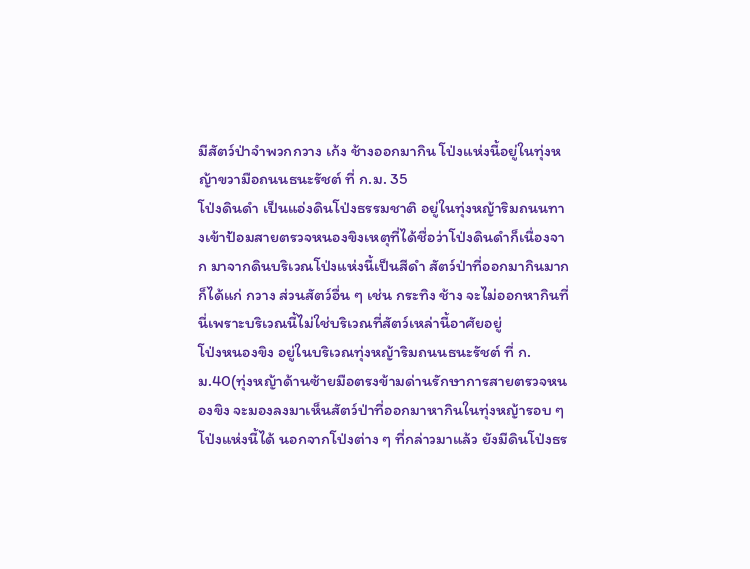มีสัตว์ป่าจำพวกกวาง เก้ง ช้างออกมากิน โป่งแห่งนี้อยู่ในทุ่งหญ้าขวามือถนนธนะรัชต์ ที่ ก.ม. 35
โป่งดินดำ เป็นแอ่งดินโป่งธรรมชาติ อยู่ในทุ่งหญ้าริมถนนทางเข้าป้อมสายตรวจหนองขิงเหตุที่ได้ชื่อว่าโป่งดินดำก็เนื่องจาก มาจากดินบริเวณโป่งแห่งนี้เป็นสีดำ สัตว์ป่าที่ออกมากินมาก ก็ได้แก่ กวาง ส่วนสัตว์อื่น ๆ เช่น กระทิง ช้าง จะไม่ออกหากินที่นี่เพราะบริเวณนี้ไม่ใช่บริเวณที่สัตว์เหล่านี้อาศัยอยู่
โป่งหนองขิง อยู่ในบริเวณทุ่งหญ้าริมถนนธนะรัชต์ ที่ ก.ม.40(ทุ่งหญ้าด้านซ้ายมือตรงข้ามด่านรักษาการสายตรวจหนองขิง จะมองลงมาเห็นสัตว์ป่าที่ออกมาหากินในทุ่งหญ้ารอบ ๆ โป่งแห่งนี้ได้ นอกจากโป่งต่าง ๆ ที่กล่าวมาแล้ว ยังมีดินโป่งธร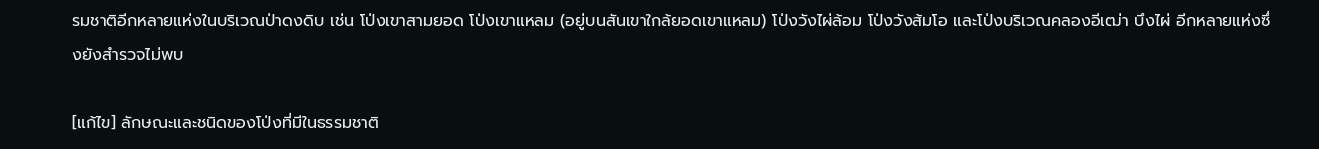รมชาติอีกหลายแห่งในบริเวณป่าดงดิบ เช่น โป่งเขาสามยอด โป่งเขาแหลม (อยู่บนสันเขาใกล้ยอดเขาแหลม) โป่งวังไผ่ล้อม โป่งวังส้มโอ และโป่งบริเวณคลองอีเฒ่า บึงไผ่ อีกหลายแห่งซึ่งยังสำรวจไม่พบ

[แก้ไข] ลักษณะและชนิดของโป่งที่มีในธรรมชาติ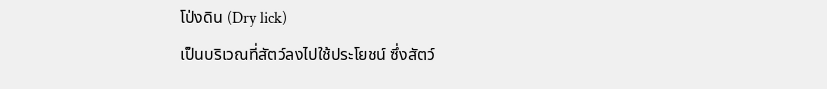โป่งดิน (Dry lick)
เป็นบริเวณที่สัตว์ลงไปใช้ประโยชน์ ซึ่งสัตว์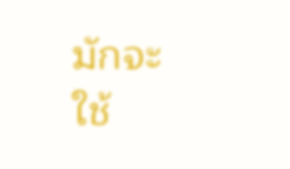มักจะใช้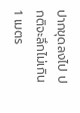ปากขุดลงไป ปกติจะลึกไม่เกิน 1 เมตร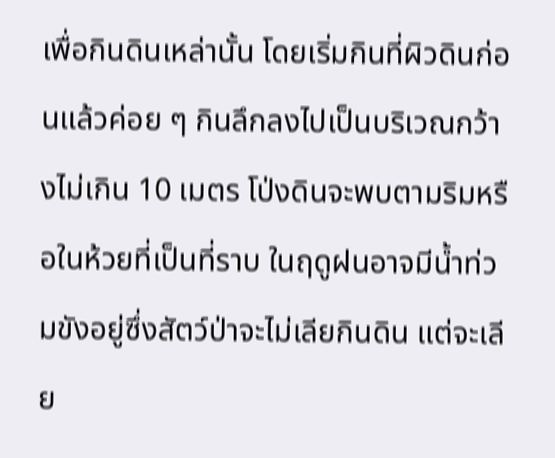เพื่อกินดินเหล่านั้น โดยเริ่มกินที่ผิวดินก่อนแล้วค่อย ๆ กินลึกลงไปเป็นบริเวณกว้างไม่เกิน 10 เมตร โป่งดินจะพบตามริมหรือในห้วยที่เป็นที่ราบ ในฤดูฝนอาจมีน้ำท่วมขังอยู่ซึ่งสัตว์ป่าจะไม่เลียกินดิน แต่จะเลีย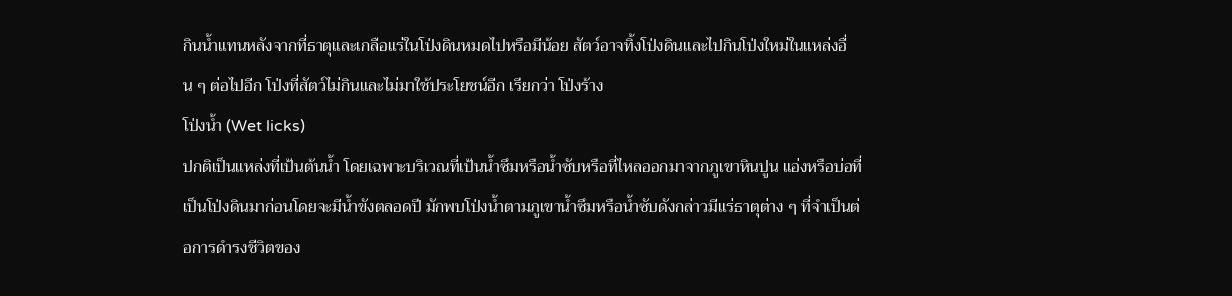กินน้ำแทนหลังจากที่ธาตุและเกลือแร่ในโป่งดินหมดไปหรือมีน้อย สัตว์อาจทิ้งโป่งดินและไปกินโป่งใหม่ในแหล่งอื่น ๆ ต่อไปอีก โป่งที่สัตว์ไม่กินและไม่มาใช้ประโยชน์อีก เรียกว่า โป่งร้าง
โป่งน้ำ (Wet licks)
ปกติเป็นแหล่งที่เป้นต้นน้ำ โดยเฉพาะบริเวณที่เป้นน้ำซึมหรือน้ำซับหรือที่ไหลออกมาจากภูเขาหินปูน แอ่งหรือบ่อที่เป็นโป่งดินมาก่อนโดยจะมีน้ำขังตลอดปี มักพบโป่งน้ำตามภูเขาน้ำซึมหรือน้ำซับดังกล่าวมีแร่ธาตุต่าง ๆ ที่จำเป็นต่อการดำรงชีวิตของ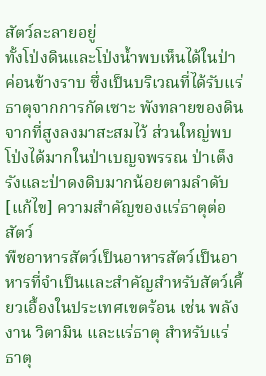สัตว์ละลายอยู่
ทั้งโป่งดินและโป่งน้ำพบเห็นได้ในป่าค่อนข้างราบ ซึ่งเป็นบริเวณที่ได้รับแร่ธาตุจากการกัดเซาะ พังทลายของดินจากที่สูงลงมาสะสมไว้ ส่วนใหญ่พบโป่งได้มากในป่าเบญจพรรณ ป่าเต็งรังและป่าดงดิบมากน้อยตามลำดับ
[แก้ไข] ความสำคัญของแร่ธาตุต่อสัตว์
พืชอาหารสัตว์เป็นอาหารสัตว์เป็นอาหารที่จำเป็นและสำคัญสำหรับสัตว์เคี้ยวเอื้องในประเทศเขตร้อน เช่น พลังงาน วิตามิน และแร่ธาตุ สำหรับแร่ธาตุ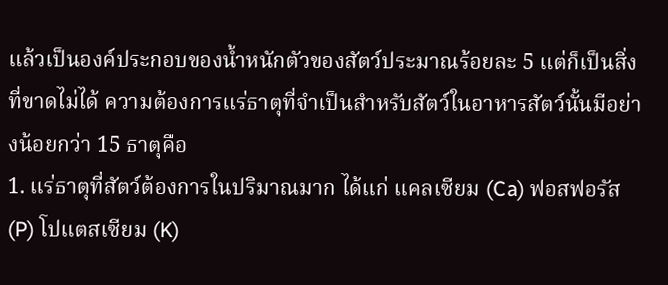แล้วเป็นองค์ประกอบของน้ำหนักตัวของสัตว์ประมาณร้อยละ 5 แต่ก็เป็นสิ่งที่ขาดไม่ได้ ความต้องการแร่ธาตุที่จำเป็นสำหรับสัตว์ในอาหารสัตว์นั้นมีอย่างน้อยกว่า 15 ธาตุคือ
1. แร่ธาตุที่สัตว์ต้องการในปริมาณมาก ได้แก่ แคลเซียม (Ca) ฟอสฟอรัส (P) โปแตสเซียม (K)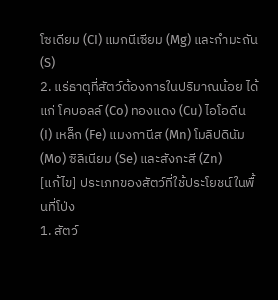โซเดียม (CI) แมกนีเซียม (Mg) และกำมะถัน (S)
2. แร่ธาตุที่สัตว์ต้องการในปริมาณน้อย ได้แก่ โคบอลล์ (Co) ทองแดง (Cu) ไอโอดีน (I) เหล็ก (Fe) แมงกานีส (Mn) โมลิปดินัม (Mo) ซิลิเนียม (Se) และสังกะสี (Zn)
[แก้ไข] ประเภทของสัตว์ที่ใช้ประโยชน์ในพื้นที่โป่ง
1. สัตว์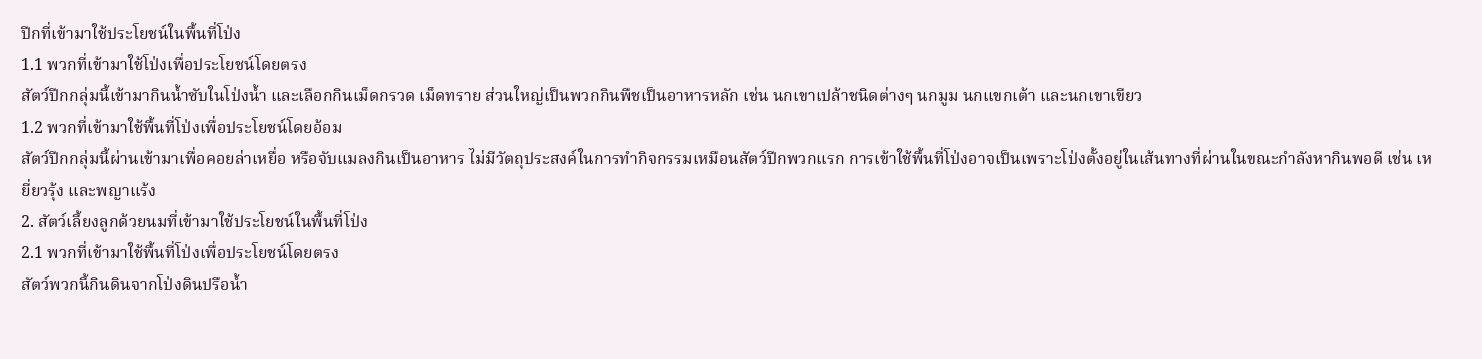ปีกที่เข้ามาใช้ประโยชน์ในพื้นที่โป่ง
1.1 พวกที่เข้ามาใช้โป่งเพื่อประโยชน์โดยตรง
สัตว์ปีกกลุ่มนี้เข้ามากินน้ำซับในโป่งน้ำ และเลือกกินเม็ดกรวด เม็ดทราย ส่วนใหญ่เป็นพวกกินพืชเป็นอาหารหลัก เช่น นกเขาเปล้าชนิดต่างๆ นกมูม นกแขกเต้า และนกเขาเขียว
1.2 พวกที่เข้ามาใช้พื้นที่โป่งเพื่อประโยชน์โดยอ้อม
สัตว์ปีกกลุ่มนี้ผ่านเข้ามาเพื่อคอยล่าเหยื่อ หรือจับแมลงกินเป็นอาหาร ไม่มีวัตถุประสงค์ในการทำกิจกรรมเหมือนสัตว์ปีกพวกแรก การเข้าใช้พื้นที่โป่งอาจเป็นเพราะโป่งตั้งอยู่ในเส้นทางที่ผ่านในขณะกำลังหากินพอดี เช่น เหยี่ยวรุ้ง และพญาแร้ง
2. สัตว์เลี้ยงลูกด้วยนมที่เข้ามาใช้ประโยชน์ในพื้นที่โป่ง
2.1 พวกที่เข้ามาใช้พื้นที่โป่งเพื่อประโยชน์โดยตรง
สัตว์พวกนี้กินดินจากโป่งดินปรือน้ำ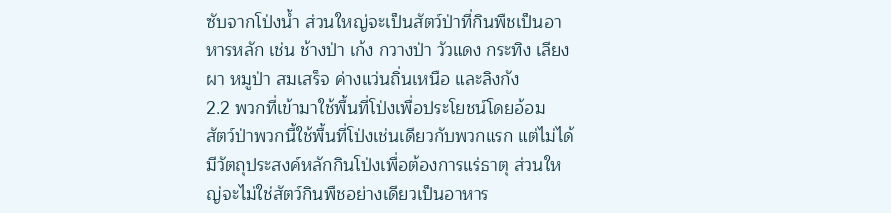ซับจากโป่งน้ำ ส่วนใหญ่จะเป็นสัตว์ป่าที่กินพืชเป็นอาหารหลัก เช่น ช้างป่า เก้ง กวางป่า วัวแดง กระทิง เลียงผา หมูป่า สมเสร็จ ค่างแว่นถิ่นเหนือ และลิงกัง
2.2 พวกที่เข้ามาใช้พื้นที่โป่งเพื่อประโยชน์โดยอ้อม
สัตว์ป่าพวกนี้ใช้พื้นที่โป่งเช่นเดียวกับพวกแรก แต่ไม่ได้มีวัตถุประสงค์หลักกินโป่งเพื่อต้องการแร่ธาตุ ส่วนใหญ่จะไม่ใช่สัตว์กินพืชอย่างเดียวเป็นอาหาร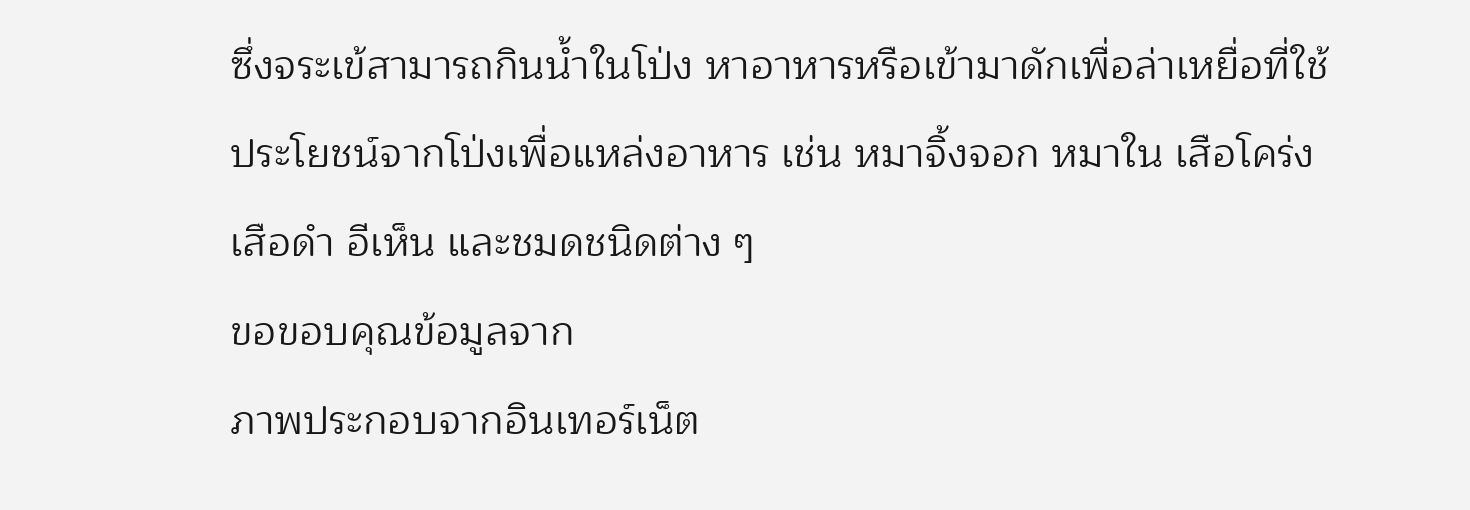ซึ่งจระเข้สามารถกินน้ำในโป่ง หาอาหารหรือเข้ามาดักเพื่อล่าเหยื่อที่ใช้ประโยชน์จากโป่งเพื่อแหล่งอาหาร เช่น หมาจิ้งจอก หมาใน เสือโคร่ง เสือดำ อีเห็น และชมดชนิดต่าง ๆ
ขอขอบคุณข้อมูลจาก
ภาพประกอบจากอินเทอร์เน็ต